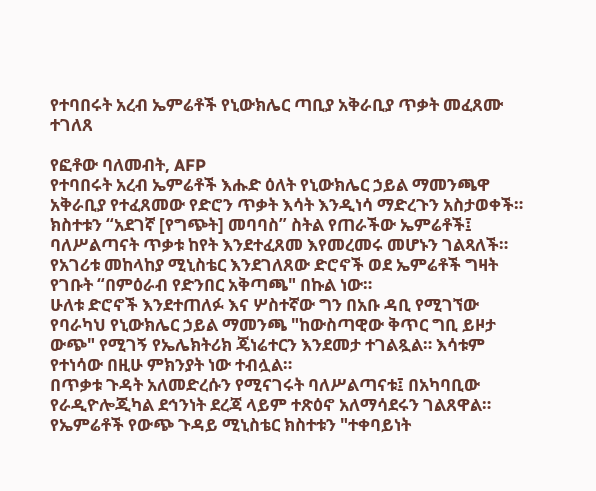የተባበሩት አረብ ኤምሬቶች የኒውክሌር ጣቢያ አቅራቢያ ጥቃት መፈጸሙ ተገለጸ

የፎቶው ባለመብት, AFP
የተባበሩት አረብ ኤምሬቶች እሑድ ዕለት የኒውክሌር ኃይል ማመንጫዋ አቅራቢያ የተፈጸመው የድሮን ጥቃት እሳት እንዲነሳ ማድረጉን አስታወቀች።
ክስተቱን “አደገኛ [የግጭት] መባባስ” ስትል የጠራችው ኤምሬቶች፤ ባለሥልጣናት ጥቃቱ ከየት እንደተፈጸመ እየመረመሩ መሆኑን ገልጻለች።
የአገሪቱ መከላከያ ሚኒስቴር እንደገለጸው ድሮኖች ወደ ኤምሬቶች ግዛት የገቡት “በምዕራብ የድንበር አቅጣጫ" በኩል ነው።
ሁለቱ ድሮኖች እንደተጠለፉ እና ሦስተኛው ግን በአቡ ዳቢ የሚገኘው የባራካህ የኒውክሌር ኃይል ማመንጫ "ከውስጣዊው ቅጥር ግቢ ይዞታ ውጭ" የሚገኝ የኤሌክትሪክ ጄነሬተርን እንደመታ ተገልጿል። እሳቱም የተነሳው በዚሁ ምክንያት ነው ተብሏል።
በጥቃቱ ጉዳት አለመድረሱን የሚናገሩት ባለሥልጣናቱ፤ በአካባቢው የራዲዮሎጂካል ደኅንነት ደረጃ ላይም ተጽዕኖ አለማሳደሩን ገልጸዋል።
የኤምሬቶች የውጭ ጉዳይ ሚኒስቴር ክስተቱን "ተቀባይነት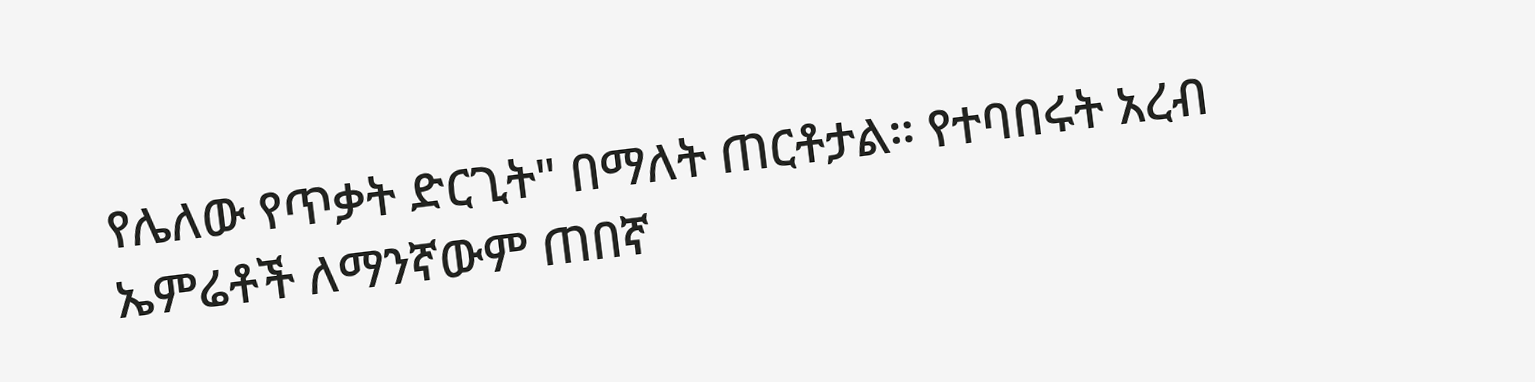የሌለው የጥቃት ድርጊት" በማለት ጠርቶታል። የተባበሩት አረብ ኤምሬቶች ለማንኛውም ጠበኛ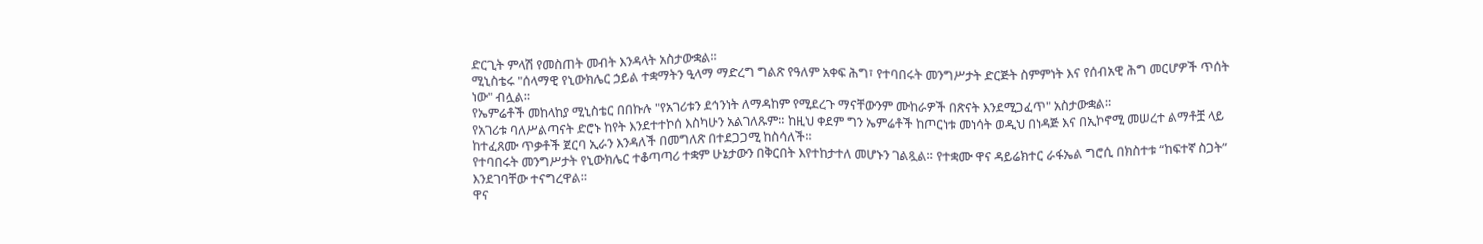ድርጊት ምላሽ የመስጠት መብት እንዳላት አስታውቋል።
ሚኒስቴሩ "ሰላማዊ የኒውክሌር ኃይል ተቋማትን ዒላማ ማድረግ ግልጽ የዓለም አቀፍ ሕግ፣ የተባበሩት መንግሥታት ድርጅት ስምምነት እና የሰብአዊ ሕግ መርሆዎች ጥሰት ነው" ብሏል።
የኤምሬቶች መከላከያ ሚኒስቴር በበኩሉ "የአገሪቱን ደኅንነት ለማዳከም የሚደረጉ ማናቸውንም ሙከራዎች በጽናት እንደሚጋፈጥ" አስታውቋል።
የአገሪቱ ባለሥልጣናት ድሮኑ ከየት እንደተተኮሰ እስካሁን አልገለጹም። ከዚህ ቀደም ግን ኤምሬቶች ከጦርነቱ መነሳት ወዲህ በነዳጅ እና በኢኮኖሚ መሠረተ ልማቶቿ ላይ ከተፈጸሙ ጥቃቶች ጀርባ ኢራን እንዳለች በመግለጽ በተደጋጋሚ ከስሳለች።
የተባበሩት መንግሥታት የኒውክሌር ተቆጣጣሪ ተቋም ሁኔታውን በቅርበት እየተከታተለ መሆኑን ገልጿል። የተቋሙ ዋና ዳይሬክተር ራፋኤል ግሮሲ በክስተቱ “ከፍተኛ ስጋት” እንደገባቸው ተናግረዋል።
ዋና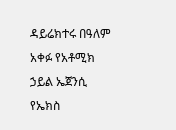ዳይሬክተሩ በዓለም አቀፉ የአቶሚክ ኃይል ኤጀንሲ የኤክስ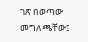ገጽ በወጣው መግለጫቸው፤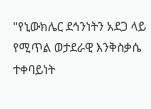"የኒውክሌር ደኅንነትን አደጋ ላይ የሚጥል ወታደራዊ እንቅስቃሴ ተቀባይነት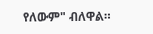የለውም" ብለዋል።